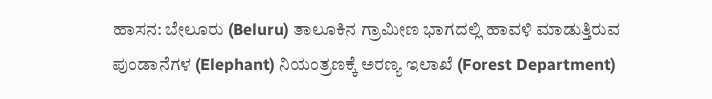ಹಾಸನ: ಬೇಲೂರು (Beluru) ತಾಲೂಕಿನ ಗ್ರಾಮೀಣ ಭಾಗದಲ್ಲಿ ಹಾವಳಿ ಮಾಡುತ್ತಿರುವ ಪುಂಡಾನೆಗಳ (Elephant) ನಿಯಂತ್ರಣಕ್ಕೆ ಅರಣ್ಯ ಇಲಾಖೆ (Forest Department)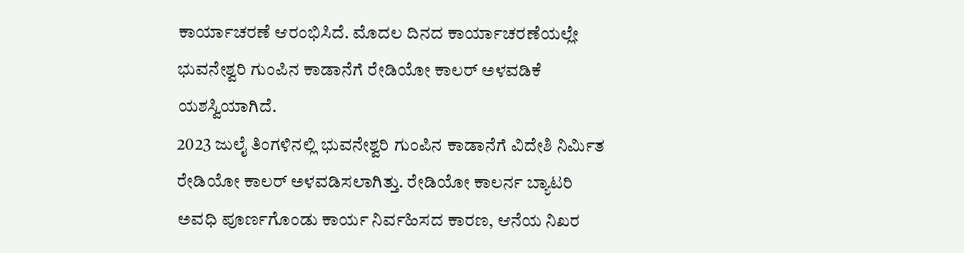ಕಾರ್ಯಾಚರಣೆ ಆರಂಭಿಸಿದೆ. ಮೊದಲ ದಿನದ ಕಾರ್ಯಾಚರಣೆಯಲ್ಲೇ ಭುವನೇಶ್ವರಿ ಗುಂಪಿನ ಕಾಡಾನೆಗೆ ರೇಡಿಯೋ ಕಾಲರ್ ಅಳವಡಿಕೆ ಯಶಸ್ವಿಯಾಗಿದೆ.
2023 ಜುಲೈ ತಿಂಗಳಿನಲ್ಲಿ ಭುವನೇಶ್ವರಿ ಗುಂಪಿನ ಕಾಡಾನೆಗೆ ವಿದೇಶಿ ನಿರ್ಮಿತ ರೇಡಿಯೋ ಕಾಲರ್ ಅಳವಡಿಸಲಾಗಿತ್ತು. ರೇಡಿಯೋ ಕಾಲರ್ನ ಬ್ಯಾಟರಿ ಅವಧಿ ಪೂರ್ಣಗೊಂಡು ಕಾರ್ಯ ನಿರ್ವಹಿಸದ ಕಾರಣ, ಆನೆಯ ನಿಖರ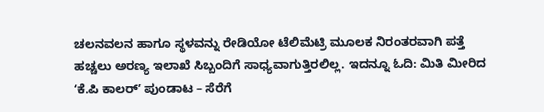ಚಲನವಲನ ಹಾಗೂ ಸ್ಥಳವನ್ನು ರೇಡಿಯೋ ಟೆಲಿಮೆಟ್ರಿ ಮೂಲಕ ನಿರಂತರವಾಗಿ ಪತ್ತೆ ಹಚ್ಚಲು ಅರಣ್ಯ ಇಲಾಖೆ ಸಿಬ್ಬಂದಿಗೆ ಸಾಧ್ಯವಾಗುತ್ತಿರಲಿಲ್ಲ. ಇದನ್ನೂ ಓದಿ: ಮಿತಿ ಮೀರಿದ ʻಕೆ.ಪಿ ಕಾಲರ್ʼ ಪುಂಡಾಟ – ಸೆರೆಗೆ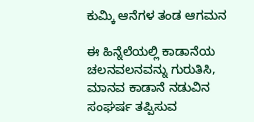ಕುಮ್ಕಿ ಆನೆಗಳ ತಂಡ ಆಗಮನ

ಈ ಹಿನ್ನೆಲೆಯಲ್ಲಿ ಕಾಡಾನೆಯ ಚಲನವಲನವನ್ನು ಗುರುತಿಸಿ, ಮಾನವ ಕಾಡಾನೆ ನಡುವಿನ ಸಂಘರ್ಷ ತಪ್ಪಿಸುವ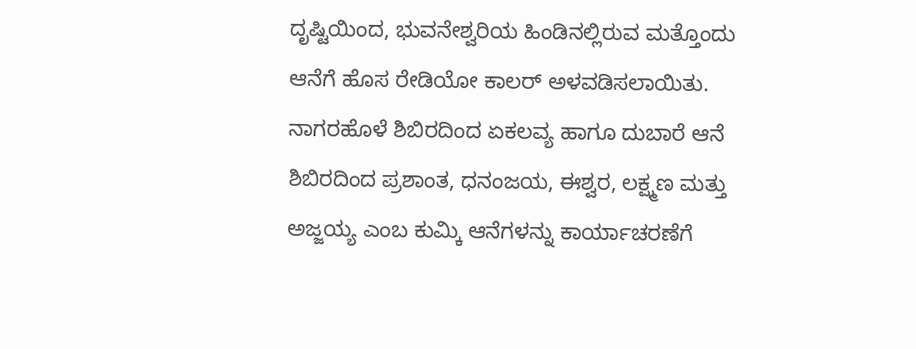ದೃಷ್ಟಿಯಿಂದ, ಭುವನೇಶ್ವರಿಯ ಹಿಂಡಿನಲ್ಲಿರುವ ಮತ್ತೊಂದು ಆನೆಗೆ ಹೊಸ ರೇಡಿಯೋ ಕಾಲರ್ ಅಳವಡಿಸಲಾಯಿತು.
ನಾಗರಹೊಳೆ ಶಿಬಿರದಿಂದ ಏಕಲವ್ಯ ಹಾಗೂ ದುಬಾರೆ ಆನೆ ಶಿಬಿರದಿಂದ ಪ್ರಶಾಂತ, ಧನಂಜಯ, ಈಶ್ವರ, ಲಕ್ಷ್ಮಣ ಮತ್ತು ಅಜ್ಜಯ್ಯ ಎಂಬ ಕುಮ್ಕಿ ಆನೆಗಳನ್ನು ಕಾರ್ಯಾಚರಣೆಗೆ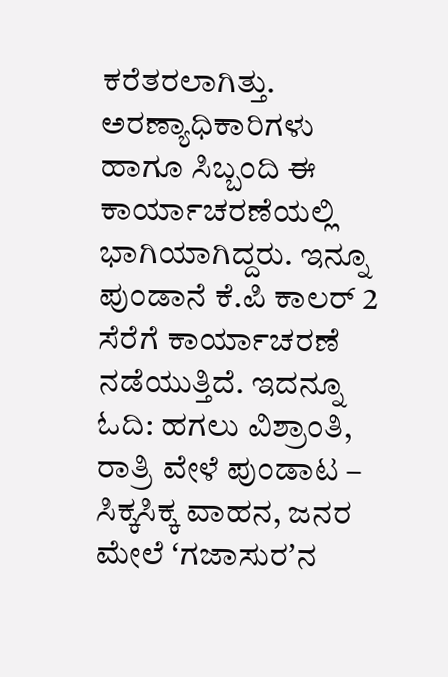ಕರೆತರಲಾಗಿತ್ತು. ಅರಣ್ಯಾಧಿಕಾರಿಗಳು ಹಾಗೂ ಸಿಬ್ಬಂದಿ ಈ ಕಾರ್ಯಾಚರಣೆಯಲ್ಲಿ ಭಾಗಿಯಾಗಿದ್ದರು. ಇನ್ನೂ ಪುಂಡಾನೆ ಕೆ.ಪಿ ಕಾಲರ್ 2 ಸೆರೆಗೆ ಕಾರ್ಯಾಚರಣೆ ನಡೆಯುತ್ತಿದೆ. ಇದನ್ನೂ ಓದಿ: ಹಗಲು ವಿಶ್ರಾಂತಿ, ರಾತ್ರಿ ವೇಳೆ ಪುಂಡಾಟ – ಸಿಕ್ಕಸಿಕ್ಕ ವಾಹನ, ಜನರ ಮೇಲೆ ʻಗಜಾಸುರʼನ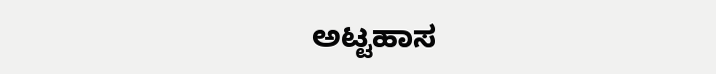ಅಟ್ಟಹಾಸ